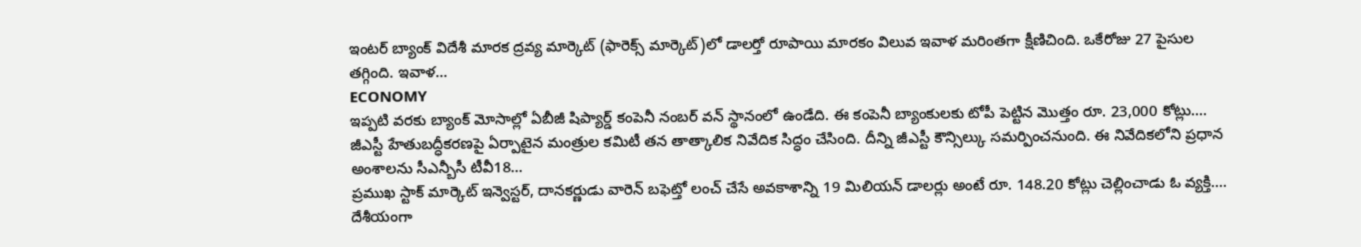ఇంటర్ బ్యాంక్ విదేశీ మారక ద్రవ్య మార్కెట్ (ఫారెక్స్ మార్కెట్)లో డాలర్తో రూపాయి మారకం విలువ ఇవాళ మరింతగా క్షీణిచింది. ఒకేరోజు 27 పైసుల తగ్గింది. ఇవాళ...
ECONOMY
ఇప్పటి వరకు బ్యాంక్ మోసాల్లో ఏబీజీ షిప్యార్డ్ కంపెనీ నంబర్ వన్ స్థానంలో ఉండేది. ఈ కంపెనీ బ్యాంకులకు టోపీ పెట్టిన మొత్తం రూ. 23,000 కోట్లు....
జీఎస్టీ హేతుబద్ధీకరణపై ఏర్పాటైన మంత్రుల కమిటీ తన తాత్కాలిక నివేదిక సిద్ధం చేసింది. దీన్ని జీఎస్టీ కౌన్సిల్కు సమర్పించనుంది. ఈ నివేదికలోని ప్రధాన అంశాలను సీఎన్బీసీ టీవీ18...
ప్రముఖ స్టాక్ మార్కెట్ ఇన్వెస్టర్, దానకర్ణుడు వారెన్ బఫెట్తో లంచ్ చేసే అవకాశాన్ని 19 మిలియన్ డాలర్లు అంటే రూ. 148.20 కోట్లు చెల్లించాడు ఓ వ్యక్తి....
దేశీయంగా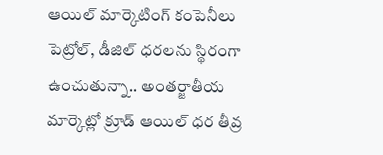ఆయిల్ మార్కెటింగ్ కంపెనీలు పెట్రోల్, డీజిల్ ధరలను స్థిరంగా ఉంచుతున్నా.. అంతర్జాతీయ మార్కెట్లో క్రూడ్ ఆయిల్ ధర తీవ్ర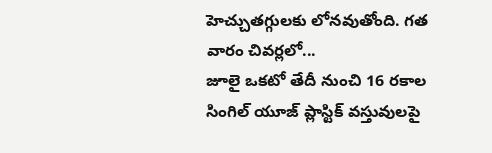హెచ్చుతగ్గులకు లోనవుతోంది. గత వారం చివర్లలో...
జూలై ఒకటో తేదీ నుంచి 16 రకాల సింగిల్ యూజ్ ప్లాస్టిక్ వస్తువులపై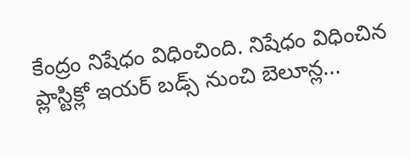కేంద్రం నిషేధం విధించింది. నిషేధం విధించిన ప్లాస్టిక్లో ఇయర్ బడ్స్ నుంచి బెలూన్ల...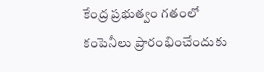కేంద్ర ప్రభుత్వం గతంలో కంపెనీలు ప్రారంభించేందుకు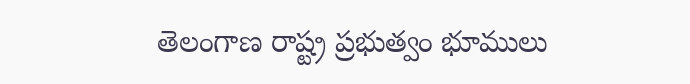తెలంగాణ రాష్ట్ర ప్రభుత్వం భూములు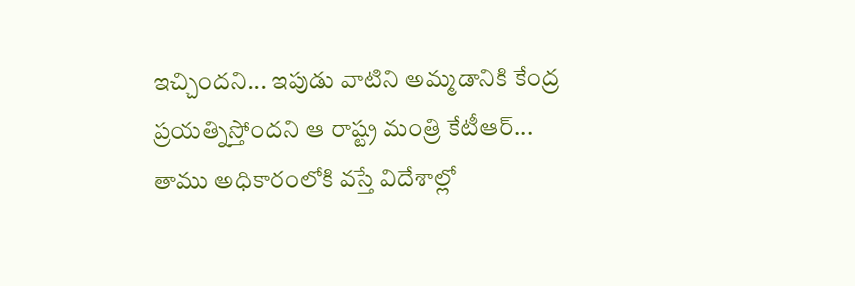ఇచ్చిందని... ఇపుడు వాటిని అమ్మడానికి కేంద్ర ప్రయత్నిస్తోందని ఆ రాష్ట్ర మంత్రి కేటీఆర్...
తాము అధికారంలోకి వస్తే విదేశాల్లో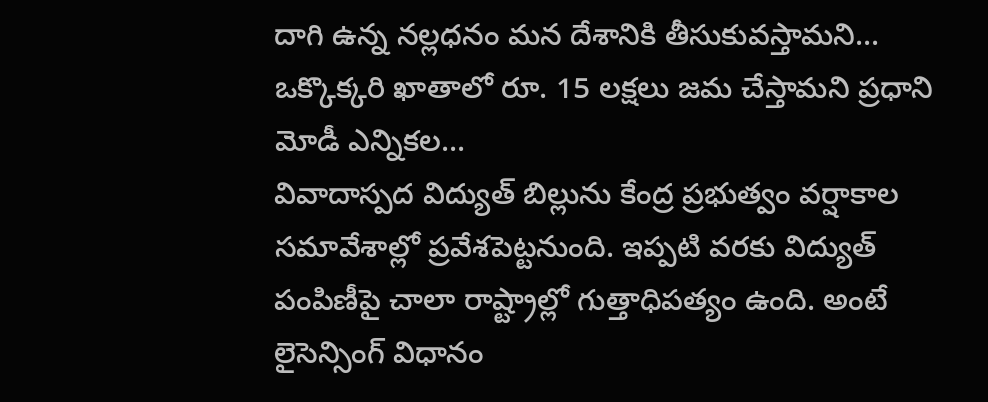దాగి ఉన్న నల్లధనం మన దేశానికి తీసుకువస్తామని... ఒక్కొక్కరి ఖాతాలో రూ. 15 లక్షలు జమ చేస్తామని ప్రధాని మోడీ ఎన్నికల...
వివాదాస్పద విద్యుత్ బిల్లును కేంద్ర ప్రభుత్వం వర్షాకాల సమావేశాల్లో ప్రవేశపెట్టనుంది. ఇప్పటి వరకు విద్యుత్ పంపిణీపై చాలా రాష్ట్రాల్లో గుత్తాధిపత్యం ఉంది. అంటే లైసెన్సింగ్ విధానం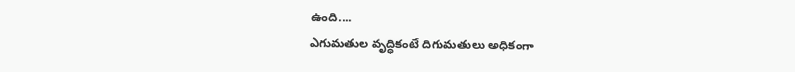ఉంది....
ఎగుమతుల వృద్ధికంటే దిగుమతులు అధికంగా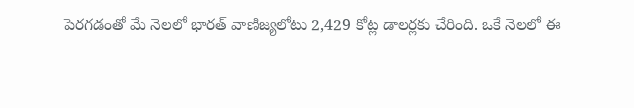పెరగడంతో మే నెలలో భారత్ వాణిజ్యలోటు 2,429 కోట్ల డాలర్లకు చేరింది. ఒకే నెలలో ఈ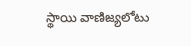స్థాయి వాణిజ్యలోటు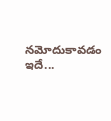నమోదుకావడం ఇదే...